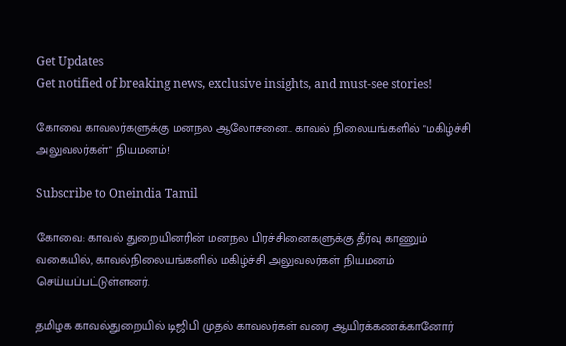Get Updates
Get notified of breaking news, exclusive insights, and must-see stories!

கோவை காவலர்களுக்கு மனநல ஆலோசனை.. காவல் நிலையங்களில் "மகிழ்ச்சி அலுவலர்கள்" நியமனம்!

Subscribe to Oneindia Tamil

கோவை: காவல் துறையினரின் மனநல பிரச்சினைகளுக்கு தீர்வு காணும் வகையில், காவல்நிலையங்களில் மகிழ்ச்சி அலுவலர்கள் நியமனம் செய்யப்பட்டுள்ளனர்.

தமிழக காவல்துறையில் டிஜிபி முதல் காவலர்கள் வரை ஆயிரக்கணக்கானோர்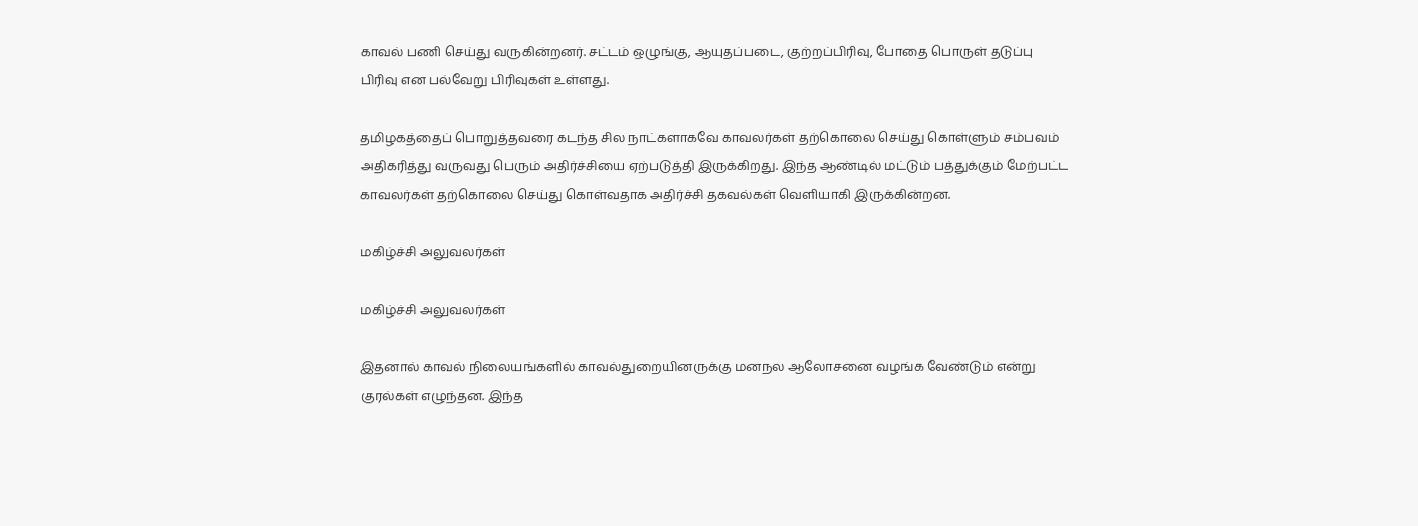காவல் பணி செய்து வருகின்றனர். சட்டம் ஒழுங்கு, ஆயுதப்படை, குற்றப்பிரிவு, போதை பொருள் தடுப்பு பிரிவு என பல்வேறு பிரிவுகள் உள்ளது.

தமிழகத்தைப் பொறுத்தவரை கடந்த சில நாட்களாகவே காவலர்கள் தற்கொலை செய்து கொள்ளும் சம்பவம் அதிகரித்து வருவது பெரும் அதிர்ச்சியை ஏற்படுத்தி இருக்கிறது. இந்த ஆண்டில் மட்டும் பத்துக்கும் மேற்பட்ட காவலர்கள் தற்கொலை செய்து கொள்வதாக அதிர்ச்சி தகவல்கள் வெளியாகி இருக்கின்றன.

மகிழ்ச்சி அலுவலர்கள்

மகிழ்ச்சி அலுவலர்கள்

இதனால் காவல் நிலையங்களில் காவல்துறையினருக்கு மனநல ஆலோசனை வழங்க வேண்டும் என்று குரல்கள் எழுந்தன. இந்த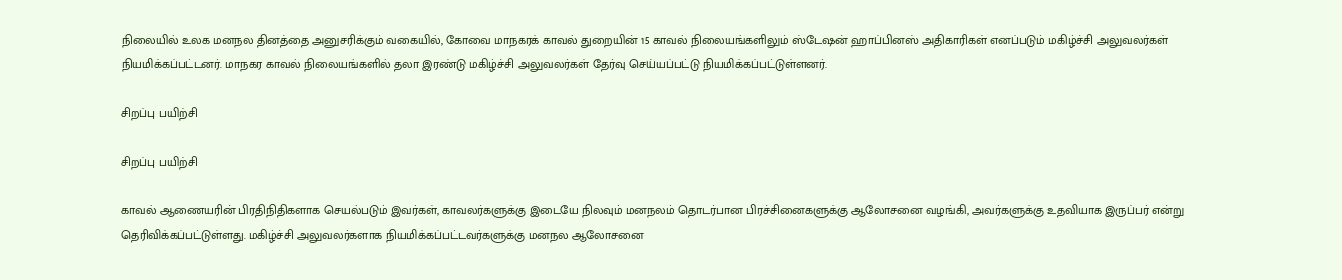நிலையில் உலக மனநல தினத்தை அனுசரிக்கும் வகையில், கோவை மாநகரக் காவல் துறையின் 15 காவல் நிலையங்களிலும் ஸ்டேஷன் ஹாப்பினஸ் அதிகாரிகள் எனப்படும் மகிழ்ச்சி அலுவலர்கள் நியமிக்கப்பட்டனர். மாநகர காவல் நிலையங்களில் தலா இரண்டு மகிழ்ச்சி அலுவலர்கள் தேர்வு செய்யப்பட்டு நியமிக்கப்பட்டுள்ளனர்.

சிறப்பு பயிற்சி

சிறப்பு பயிற்சி

காவல் ஆணையரின் பிரதிநிதிகளாக செயல்படும் இவர்கள், காவலர்களுக்கு இடையே நிலவும் மனநலம் தொடர்பான பிரச்சினைகளுக்கு ஆலோசனை வழங்கி, அவர்களுக்கு உதவியாக இருப்பர் என்று தெரிவிக்கப்பட்டுள்ளது. மகிழ்ச்சி அலுவலர்களாக நியமிக்கப்பட்டவர்களுக்கு மனநல ஆலோசனை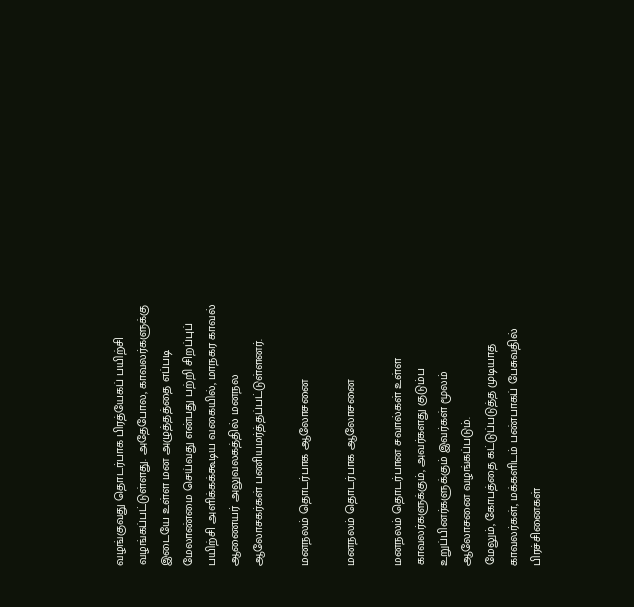வழங்குவது தொடர்பாக பிரத்யேகப் பயிற்சி வழங்கப்பட்டுள்ளது. அதேபோல, காவலர்களுக்கு இடையே உள்ள மன அழுத்தத்தை எப்படி மேலாண்மை செய்வது என்பது பற்றி சிறப்புப் பயிற்சி அளிக்கக்கூடிய வகையில், மாநகர காவல் ஆணையர் அலுவலகத்தில் மனநல ஆலோசகர்கள் பணியமர்த்தப்பட்டுள்ளனர்.

மனநலம் தொடர்பாக ஆலோசனை

மனநலம் தொடர்பாக ஆலோசனை

மனநலம் தொடர்பான சவால்கள் உள்ள காவலர்களுக்கும், அவர்களது குடும்ப உறுப்பினர்களுக்கும் இவர்கள் மூலம் ஆலோசனை வழங்கப்படும்.
மேலும், கோபத்தை கட்டுப்படுத்த முடியாத காவலர்கள், மக்களிடம் பண்பாகப் பேசுவதில் பிரச்சினைகள்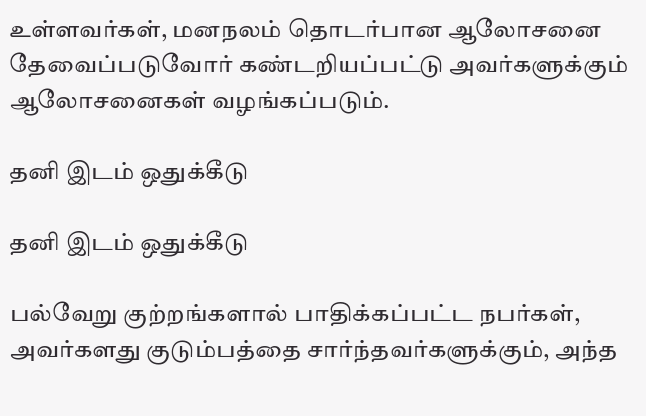உள்ளவர்கள், மனநலம் தொடர்பான ஆலோசனை தேவைப்படுவோர் கண்டறியப்பட்டு அவர்களுக்கும் ஆலோசனைகள் வழங்கப்படும்.

தனி இடம் ஒதுக்கீடு

தனி இடம் ஒதுக்கீடு

பல்வேறு குற்றங்களால் பாதிக்கப்பட்ட நபர்கள், அவர்களது குடும்பத்தை சார்ந்தவர்களுக்கும், அந்த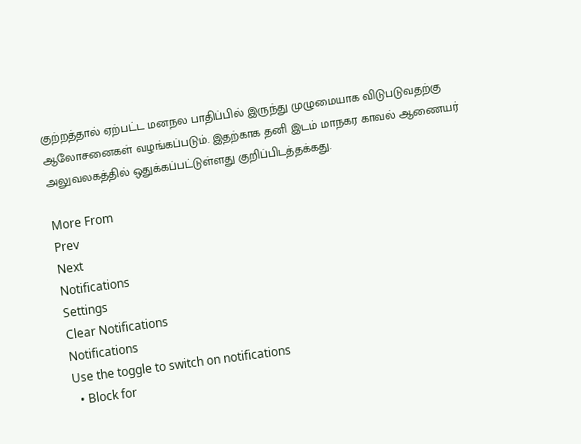குற்றத்தால் ஏற்பட்ட மனநல பாதிப்பில் இருந்து முழுமையாக விடுபடுவதற்கு ஆலோசனைகள் வழங்கப்படும். இதற்காக தனி இடம் மாநகர காவல் ஆணையர் அலுவலகத்தில் ஒதுக்கப்பட்டுள்ளது குறிப்பிடத்தக்கது.

More From
Prev
Next
Notifications
Settings
Clear Notifications
Notifications
Use the toggle to switch on notifications
  • Block for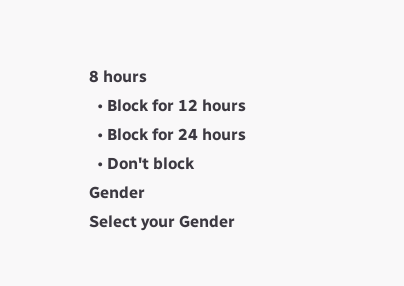8 hours
  • Block for 12 hours
  • Block for 24 hours
  • Don't block
Gender
Select your Gender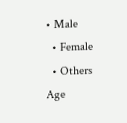• Male
  • Female
  • Others
Age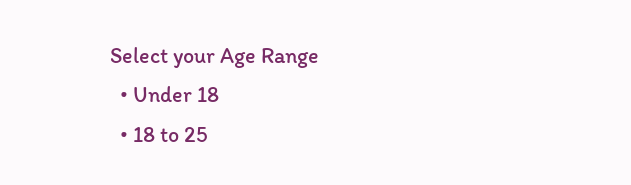Select your Age Range
  • Under 18
  • 18 to 25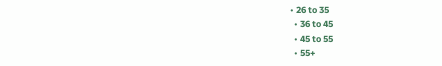• 26 to 35
  • 36 to 45
  • 45 to 55
  • 55+